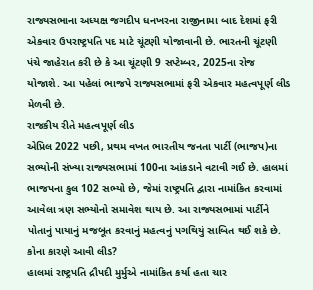રાજ્યસભાના અધ્યક્ષ જગદીપ ધનખરના રાજીનામા બાદ દેશમાં ફરી એકવાર ઉપરાષ્ટ્રપતિ પદ માટે ચૂંટણી યોજાવાની છે. ભારતની ચૂંટણી પંચે જાહેરાત કરી છે કે આ ચૂંટણી 9 સપ્ટેમ્બર, 2025ના રોજ યોજાશે. આ પહેલાં ભાજપે રાજ્યસભામાં ફરી એકવાર મહત્વપૂર્ણ લીડ મેળવી છે.
રાજકીય રીતે મહત્વપૂર્ણ લીડ
એપ્રિલ 2022 પછી, પ્રથમ વખત ભારતીય જનતા પાર્ટી (ભાજપ)ના સભ્યોની સંખ્યા રાજ્યસભામાં 100ના આંકડાને વટાવી ગઈ છે. હાલમાં ભાજપના કુલ 102 સભ્યો છે, જેમાં રાષ્ટ્રપતિ દ્વારા નામાંકિત કરવામાં આવેલા ત્રણ સભ્યોનો સમાવેશ થાય છે. આ રાજ્યસભામાં પાર્ટીને પોતાનું પાયાનું મજબૂત કરવાનું મહત્વનું પગથિયું સાબિત થઈ શકે છે.
કોના કારણે આવી લીડ?
હાલમાં રાષ્ટ્રપતિ દ્રૌપદી મુર્મુએ નામાંકિત કર્યા હતા ચાર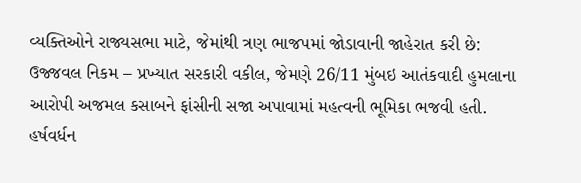વ્યક્તિઓને રાજ્યસભા માટે, જેમાંથી ત્રણ ભાજપમાં જોડાવાની જાહેરાત કરી છે:
ઉજ્જવલ નિકમ – પ્રખ્યાત સરકારી વકીલ, જેમણે 26/11 મુંબઇ આતંકવાદી હુમલાના આરોપી અજમલ કસાબને ફાંસીની સજા અપાવામાં મહત્વની ભૂમિકા ભજવી હતી.
હર્ષવર્ધન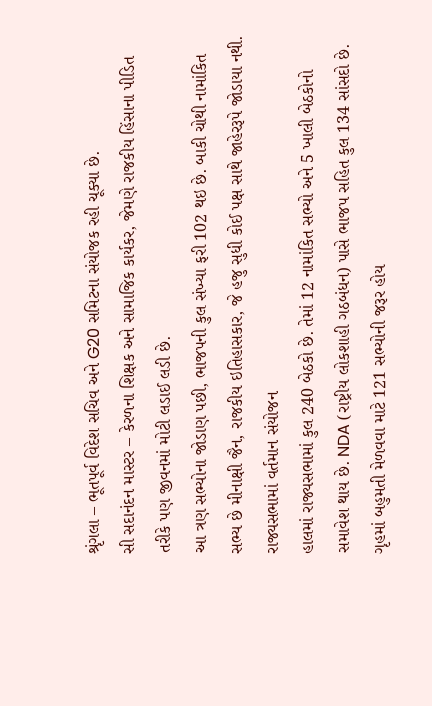શ્રૃંગલા – ભૂતપૂર્વ વિદેશ સચિવ અને G20 સમિટના સંયોજક રહી ચૂક્યા છે.
સી સદાનંદન માસ્ટર – કેરળના શિક્ષક અને સામાજિક કાર્યકર, જેમણે રાજકીય હિંસાના પીડિત તરીકે પણ જીવનમાં મોટી લડાઈ લડી છે.
આ ત્રણ સભ્યોના જોડાણ પછી, ભાજપની કુલ સંખ્યા ફરી 102 થઇ છે. બાકી ચોથી નામાંકિત સભ્ય છે મીનાક્ષી જૈન, રાજકીય ઇતિહાસકાર, જે હજુ સુધી કોઈ પક્ષ સાથે જાહેરરૂપે જોડાયા નથી.
રાજ્યસભામાં વર્તમાન સંયોજન
હાલમાં રાજ્યસભામાં કુલ 240 બેઠકો છે. તેમાં 12 નામાંકિત સભ્યો અને 5 ખાલી બેઠકોનો સમાવેશ થાય છે. NDA (રાષ્ટ્રીય લોકશાહી ગઠબંધન) પાસે ભાજપ સહિત કુલ 134 સાંસદો છે. ગૃહમાં બહુમતી મેળવવા માટે 121 સભ્યોની જરૂર હોય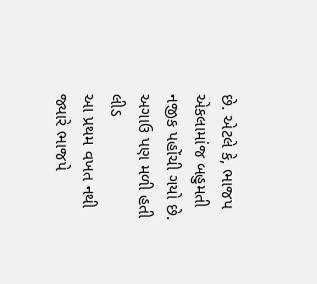છે. એટલે કે, ભાજપ એકલામાંજ બહુમતી નજીક પહોંચી ગયો છે.
અગાઉ પણ મળી હતી લીડ
આ પ્રથમ વખત નથી જ્યારે ભાજપે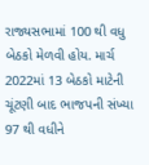રાજ્યસભામાં 100 થી વધુ બેઠકો મેળવી હોય. માર્ચ 2022માં 13 બેઠકો માટેની ચૂંટણી બાદ ભાજપની સંખ્યા 97 થી વધીને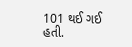101 થઈ ગઈ હતી.